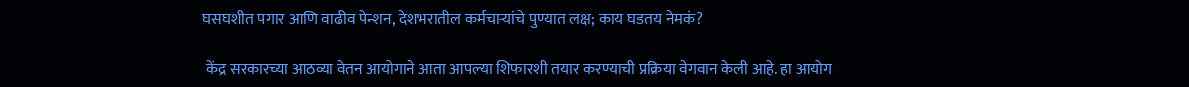घसघशीत पगार आणि वाढीव पेन्शन, देशभरातील कर्मचाऱ्यांचे पुण्यात लक्ष; काय घडतय नेमकं?

 केंद्र सरकारच्या आठव्या वेतन आयोगाने आता आपल्या शिफारशी तयार करण्याची प्रक्रिया वेगवान केली आहे. हा आयोग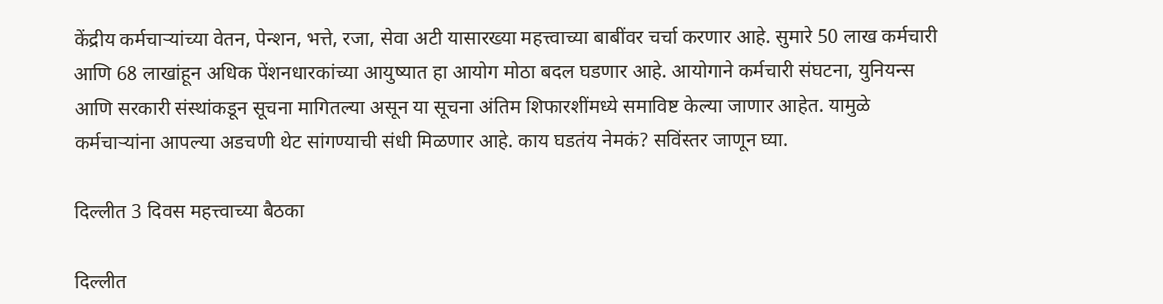केंद्रीय कर्मचाऱ्यांच्या वेतन, पेन्शन, भत्ते, रजा, सेवा अटी यासारख्या महत्त्वाच्या बाबींवर चर्चा करणार आहे. सुमारे 50 लाख कर्मचारी आणि 68 लाखांहून अधिक पेंशनधारकांच्या आयुष्यात हा आयोग मोठा बदल घडणार आहे. आयोगाने कर्मचारी संघटना, युनियन्स आणि सरकारी संस्थांकडून सूचना मागितल्या असून या सूचना अंतिम शिफारशींमध्ये समाविष्ट केल्या जाणार आहेत. यामुळे कर्मचाऱ्यांना आपल्या अडचणी थेट सांगण्याची संधी मिळणार आहे. काय घडतंय नेमकं? सविंस्तर जाणून घ्या.

दिल्लीत 3 दिवस महत्त्वाच्या बैठका

दिल्लीत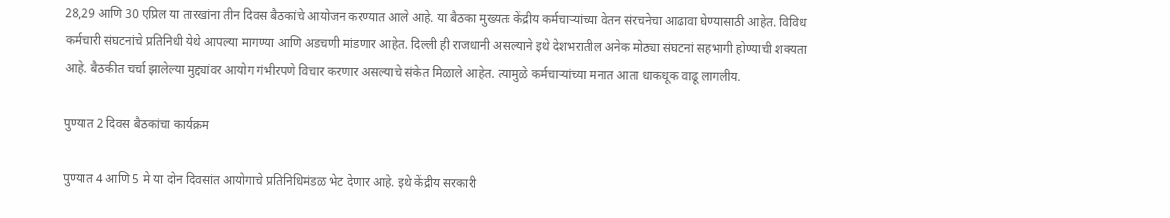28,29 आणि 30 एप्रिल या तारखांना तीन दिवस बैठकांचे आयोजन करण्यात आले आहे. या बैठका मुख्यतः केंद्रीय कर्मचाऱ्यांच्या वेतन संरचनेचा आढावा घेण्यासाठी आहेत. विविध कर्मचारी संघटनांचे प्रतिनिधी येथे आपल्या मागण्या आणि अडचणी मांडणार आहेत. दिल्ली ही राजधानी असल्याने इथे देशभरातील अनेक मोठ्या संघटनां सहभागी होण्याची शक्यता आहे. बैठकीत चर्चा झालेल्या मुद्द्यांवर आयोग गंभीरपणे विचार करणार असल्याचे संकेत मिळाले आहेत. त्यामुळे कर्मचाऱ्यांच्या मनात आता धाकधूक वाढू लागलीय.

पुण्यात 2 दिवस बैठकांचा कार्यक्रम

पुण्यात 4 आणि 5 मे या दोन दिवसांत आयोगाचे प्रतिनिधिमंडळ भेट देणार आहे. इथे केंद्रीय सरकारी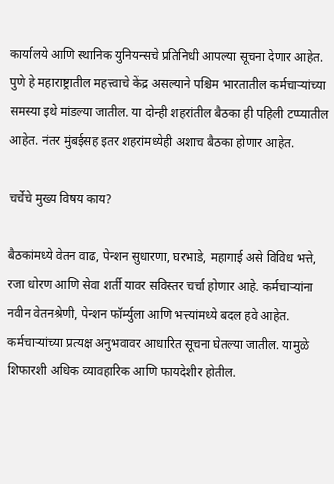कार्यालये आणि स्थानिक युनियन्सचे प्रतिनिधी आपल्या सूचना देणार आहेत. पुणे हे महाराष्ट्रातील महत्त्वाचे केंद्र असल्याने पश्चिम भारतातील कर्मचाऱ्यांच्या समस्या इथे मांडल्या जातील. या दोन्ही शहरांतील बैठका ही पहिली टप्प्यातील आहेत. नंतर मुंबईसह इतर शहरांमध्येही अशाच बैठका होणार आहेत.

चर्चेचे मुख्य विषय काय?

बैठकांमध्ये वेतन वाढ, पेन्शन सुधारणा, घरभाडे, महागाई असे विविध भत्ते, रजा धोरण आणि सेवा शर्ती यावर सविस्तर चर्चा होणार आहे. कर्मचाऱ्यांना नवीन वेतनश्रेणी, पेन्शन फॉर्म्युला आणि भत्त्यांमध्ये बदल हवे आहेत. कर्मचाऱ्यांच्या प्रत्यक्ष अनुभवावर आधारित सूचना घेतल्या जातील. यामुळे शिफारशी अधिक व्यावहारिक आणि फायदेशीर होतील.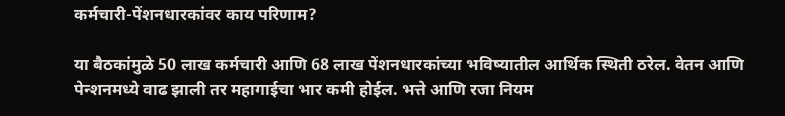कर्मचारी-पेंशनधारकांवर काय परिणाम?

या बैठकांमुळे 50 लाख कर्मचारी आणि 68 लाख पेंशनधारकांच्या भविष्यातील आर्थिक स्थिती ठरेल. वेतन आणि पेन्शनमध्ये वाढ झाली तर महागाईचा भार कमी होईल. भत्ते आणि रजा नियम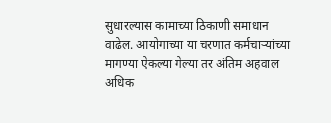सुधारल्यास कामाच्या ठिकाणी समाधान वाढेल. आयोगाच्या या चरणात कर्मचाऱ्यांच्या मागण्या ऐकल्या गेल्या तर अंतिम अहवाल अधिक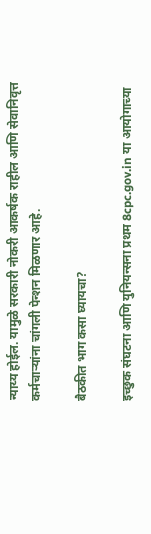न्याय्य होईल. यामुळे सरकारी नोकरी आकर्षक राहील आणि सेवानिवृत्त कर्मचाऱ्यांना चांगली पेन्शन मिळणार आहे.

बैठकीत भाग कसा घ्यायचा?

इच्छुक संघटना आणि युनियन्सना प्रथम 8cpc.gov.in या आयोगाच्या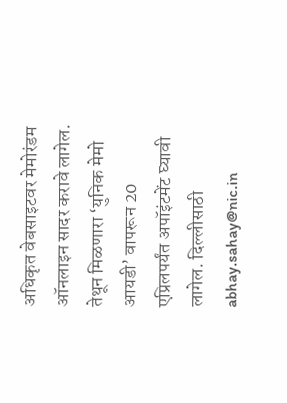अधिकृत वेबसाइटवर मेमोरंडम ऑनलाइन सादर करावे लागेल. तेथून मिळणारा ‘युनिक मेमो आयडी’ वापरून 20 एप्रिलपर्यंत अपॉइंटमेंट घ्यावी लागेल. दिल्लीसाठी abhay.sahay@nic.in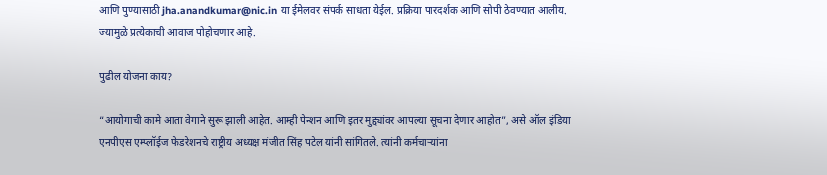आणि पुण्यासाठी jha.anandkumar@nic.in या ईमेलवर संपर्क साधता येईल. प्रक्रिया पारदर्शक आणि सोपी ठेवण्यात आलीय. ज्यामुळे प्रत्येकाची आवाज पोहोचणार आहे.

पुढील योजना काय?

“आयोगाची कामे आता वेगाने सुरू झाली आहेत. आम्ही पेन्शन आणि इतर मुद्द्यांवर आपल्या सूचना देणार आहोत”, असे ऑल इंडिया एनपीएस एम्प्लॉईज फेडरेशनचे राष्ट्रीय अध्यक्ष मंजीत सिंह पटेल यांनी सांगितले. त्यांनी कर्मचाऱ्यांना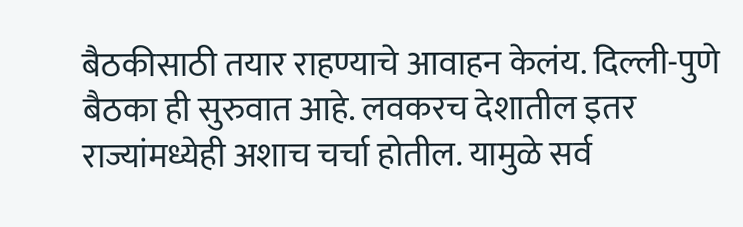बैठकीसाठी तयार राहण्याचे आवाहन केलंय. दिल्ली-पुणे बैठका ही सुरुवात आहे. लवकरच देशातील इतर राज्यांमध्येही अशाच चर्चा होतील. यामुळे सर्व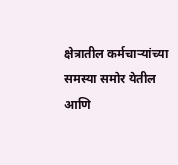क्षेत्रातील कर्मचाऱ्यांच्या समस्या समोर येतील आणि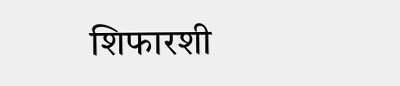शिफारशी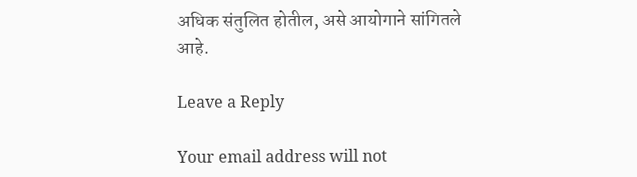अधिक संतुलित होतील, असे आयोगाने सांगितले आहे.

Leave a Reply

Your email address will not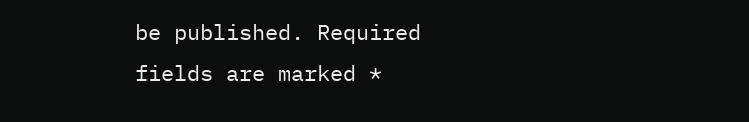be published. Required fields are marked *